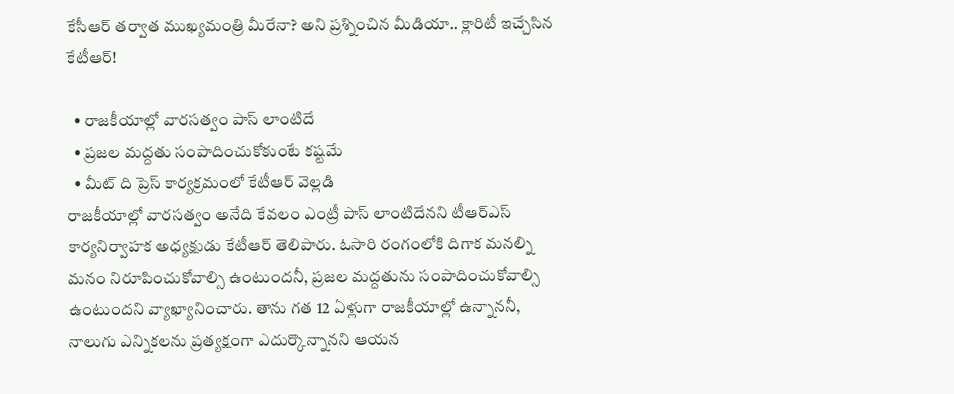కేసీఆర్ తర్వాత ముఖ్యమంత్రి మీరేనా? అని ప్రశ్నించిన మీడియా.. క్లారిటీ ఇచ్చేసిన కేటీఆర్!

  • రాజకీయాల్లో వారసత్వం పాస్ లాంటిదే
  • ప్రజల మద్దతు సంపాదించుకోకుంటే కష్టమే
  • మీట్ ది ప్రెస్ కార్యక్రమంలో కేటీఆర్ వెల్లడి
రాజకీయాల్లో వారసత్వం అనేది కేవలం ఎంట్రీ పాస్ లాంటిదేనని టీఆర్ఎస్ కార్యనిర్వాహక అధ్యక్షుడు కేటీఆర్ తెలిపారు. ఓసారి రంగంలోకి దిగాక మనల్ని మనం నిరూపించుకోవాల్సి ఉంటుందనీ, ప్రజల మద్దతును సంపాదించుకోవాల్సి ఉంటుందని వ్యాఖ్యానించారు. తాను గత 12 ఏళ్లుగా రాజకీయాల్లో ఉన్నాననీ, నాలుగు ఎన్నికలను ప్రత్యక్షంగా ఎదుర్కొన్నానని ఆయన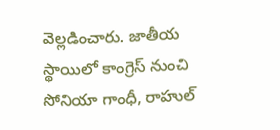వెల్లడించారు. జాతీయ స్థాయిలో కాంగ్రెస్ నుంచి సోనియా గాంధీ, రాహుల్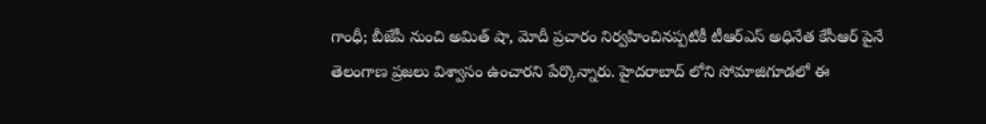గాంధీ; బీజేపీ నుంచి అమిత్ షా, మోదీ ప్రచారం నిర్వహించినప్పటికీ టీఆర్ఎస్ అధినేత కేసీఆర్ పైనే తెలంగాణ ప్రజలు విశ్వాసం ఉంచారని పేర్కొన్నారు. హైదరాబాద్ లోని సోమాజిగూడలో ఈ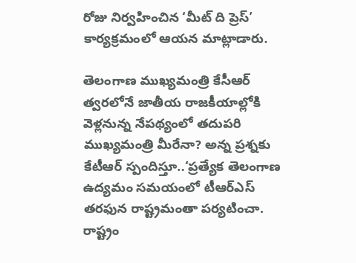రోజు నిర్వహించిన ‘మీట్ ది ప్రెస్’ కార్యక్రమంలో ఆయన మాట్లాడారు.

తెలంగాణ ముఖ్యమంత్రి కేసీఆర్ త్వరలోనే జాతీయ రాజకీయాల్లోకి వెళ్లనున్న నేపథ్యంలో తదుపరి ముఖ్యమంత్రి మీరేనా? అన్న ప్రశ్నకు కేటీఆర్ స్పందిస్తూ..‘ప్రత్యేక తెలంగాణ ఉద్యమం సమయంలో టీఆర్ఎస్ తరఫున రాష్ట్రమంతా పర్యటించా. రాష్ట్రం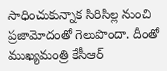సాధించుకున్నాక సిరిసిల్ల నుంచి ప్రజామోదంతో గెలుపొందా. దీంతో ముఖ్యమంత్రి కేసీఆర్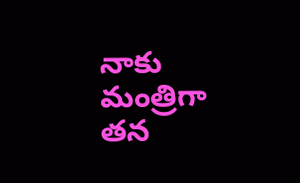నాకు మంత్రిగా తన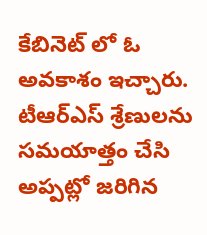కేబినెట్ లో ఓ అవకాశం ఇచ్చారు. టీఆర్ఎస్ శ్రేణులను సమయాత్తం చేసి అప్పట్లో జరిగిన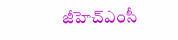జీహెచ్ఎంసీ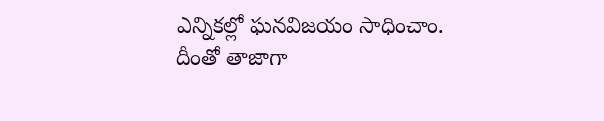ఎన్నికల్లో ఘనవిజయం సాధించాం. దీంతో తాజాగా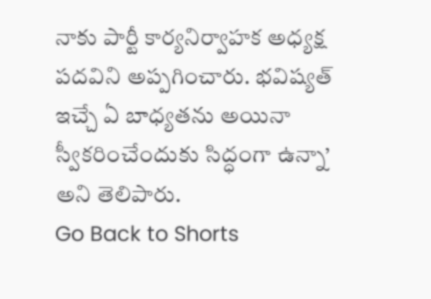నాకు పార్టీ కార్యనిర్వాహక అధ్యక్ష పదవిని అప్పగించారు. భవిష్యత్ ఇచ్చే ఏ బాధ్యతను అయినా స్వీకరించేందుకు సిద్ధంగా ఉన్నా’ అని తెలిపారు.
Go Back to Shorts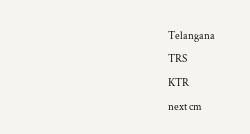Telangana
TRS
KTR
next cm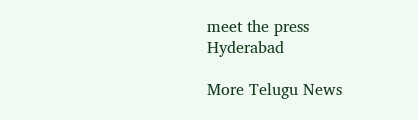meet the press
Hyderabad

More Telugu News